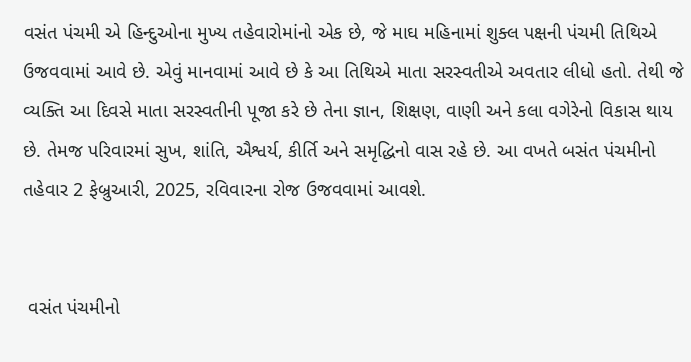વસંત પંચમી એ હિન્દુઓના મુખ્ય તહેવારોમાંનો એક છે, જે માઘ મહિનામાં શુક્લ પક્ષની પંચમી તિથિએ ઉજવવામાં આવે છે. એવું માનવામાં આવે છે કે આ તિથિએ માતા સરસ્વતીએ અવતાર લીધો હતો. તેથી જે વ્યક્તિ આ દિવસે માતા સરસ્વતીની પૂજા કરે છે તેના જ્ઞાન, શિક્ષણ, વાણી અને કલા વગેરેનો વિકાસ થાય છે. તેમજ પરિવારમાં સુખ, શાંતિ, ઐશ્વર્ય, કીર્તિ અને સમૃદ્ધિનો વાસ રહે છે. આ વખતે બસંત પંચમીનો તહેવાર 2 ફેબ્રુઆરી, 2025, રવિવારના રોજ ઉજવવામાં આવશે.


 વસંત પંચમીનો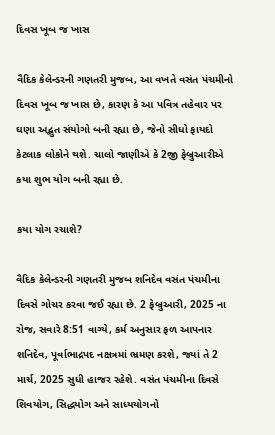દિવસ ખૂબ જ ખાસ

વૈદિક કેલેન્ડરની ગણતરી મુજબ, આ વખતે વસંત પંચમીનો દિવસ ખૂબ જ ખાસ છે, કારણ કે આ પવિત્ર તહેવાર પર ઘણા અદ્ભુત સંયોગો બની રહ્યા છે, જેનો સીધો ફાયદો કેટલાક લોકોને થશે. ચાલો જાણીએ કે 2જી ફેબ્રુઆરીએ કયા શુભ યોગ બની રહ્યા છે.

કયા યોગ રચાશે?

વૈદિક કેલેન્ડરની ગણતરી મુજબ શનિદેવ વસંત પંચમીના દિવસે ગોચર કરવા જઈ રહ્યા છે. 2 ફેબ્રુઆરી, 2025 ના રોજ, સવારે 8:51 વાગ્યે, કર્મ અનુસાર ફળ આપનાર શનિદેવ, પૂર્વાભાદ્રપદ નક્ષત્રમાં ભ્રમણ કરશે, જ્યાં તે 2 માર્ચ, 2025 સુધી હાજર રહેશે. વસંત પંચમીના દિવસે શિવયોગ, સિદ્ધયોગ અને સાધ્યયોગનો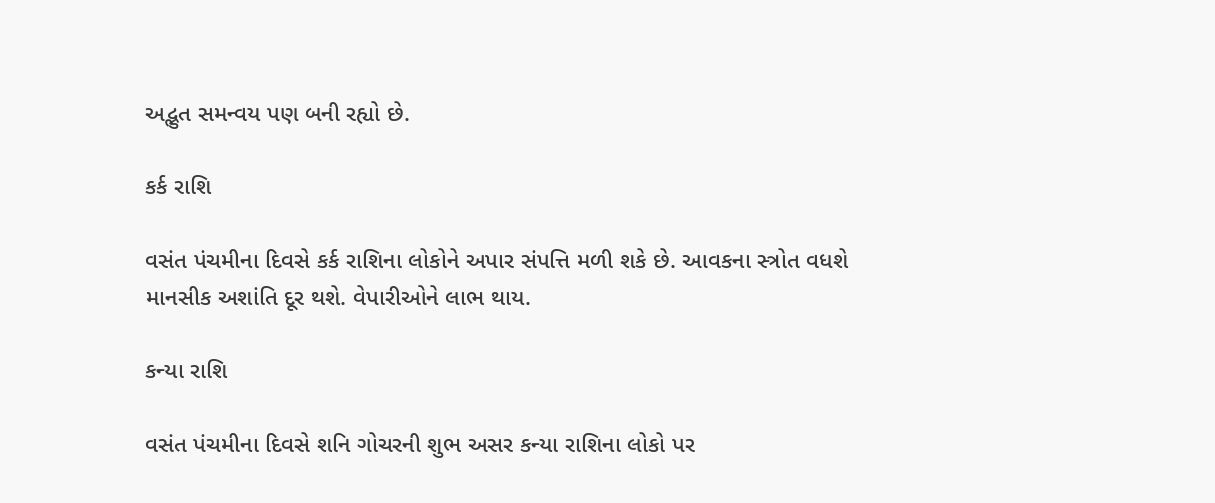અદ્ભુત સમન્વય પણ બની રહ્યો છે.

કર્ક રાશિ

વસંત પંચમીના દિવસે કર્ક રાશિના લોકોને અપાર સંપત્તિ મળી શકે છે. આવકના સ્ત્રોત વધશે માનસીક અશાંતિ દૂર થશે. વેપારીઓને લાભ થાય.

કન્યા રાશિ

વસંત પંચમીના દિવસે શનિ ગોચરની શુભ અસર કન્યા રાશિના લોકો પર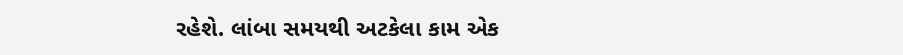રહેશે. લાંબા સમયથી અટકેલા કામ એક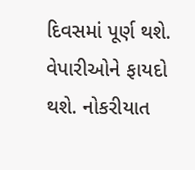દિવસમાં પૂર્ણ થશે. વેપારીઓને ફાયદો થશે. નોકરીયાત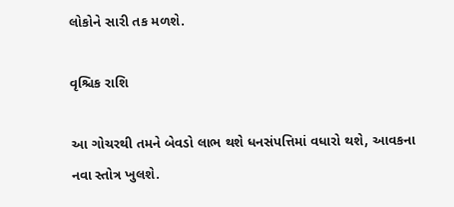લોકોને સારી તક મળશે.

વૃશ્ચિક રાશિ

આ ગોચરથી તમને બેવડો લાભ થશે ધનસંપત્તિમાં વધારો થશે, આવકના નવા સ્તોત્ર ખુલશે.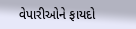વેપારીઓને ફાયદો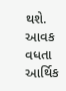થશે. આવક વધતા આર્થિક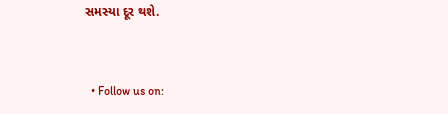સમસ્યા દૂર થશે.


  • Follow us on: